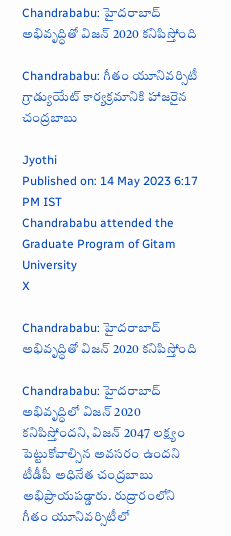Chandrababu: హైదరాబాద్ అభివృద్ధితో విజన్ 2020 కనిపిస్తోంది

Chandrababu: గీతం యూనివర్సిటీ గ్రాడ్యుయేట్ కార్యక్రమానికి హాజరైన చంద్రబాబు

Jyothi
Published on: 14 May 2023 6:17 PM IST
Chandrababu attended the Graduate Program of Gitam University
X

Chandrababu: హైదరాబాద్ అభివృద్ధితో విజన్ 2020 కనిపిస్తోంది

Chandrababu: హైదరాబాద్‌ అభివృద్ధిలో విజన్ 2020 కనిపిస్తోందని, విజన్ 2047 లక్ష్యం పెట్టుకోవాల్సిన అవసరం ఉందని టీడీపీ అధినేత చంద్రబాబు అభిప్రాయపడ్డారు. రుద్రారంలోని గీతం యూనివర్సిటీలో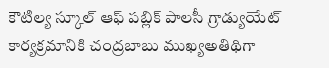కౌటిల్య స్కూల్ ఆఫ్‌ పబ్లిక్ పాలసీ గ్రాడ్యుయేట్ కార్యక్రమానికి చంద్రబాబు ముఖ్యఅతిథిగా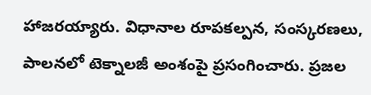హాజరయ్యారు. విధానాల రూపకల్పన, సంస్కరణలు, పాలనలో టెక్నాలజీ అంశంపై ప్రసంగించారు. ప్రజల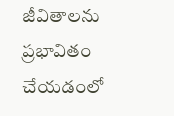జీవితాలను ప్రభావితం చేయడంలో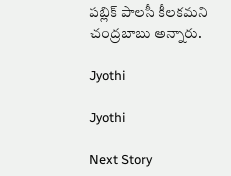పబ్లిక్ పాలసీ కీలకమని చంద్రబాబు అన్నారు.

Jyothi

Jyothi

Next Story